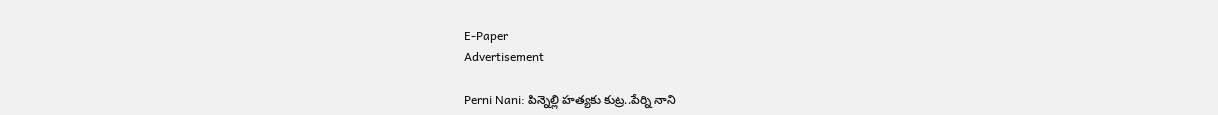E-Paper
Advertisement

Perni Nani: పిన్నెల్లి హత్యకు కుట్ర..పేర్ని నాని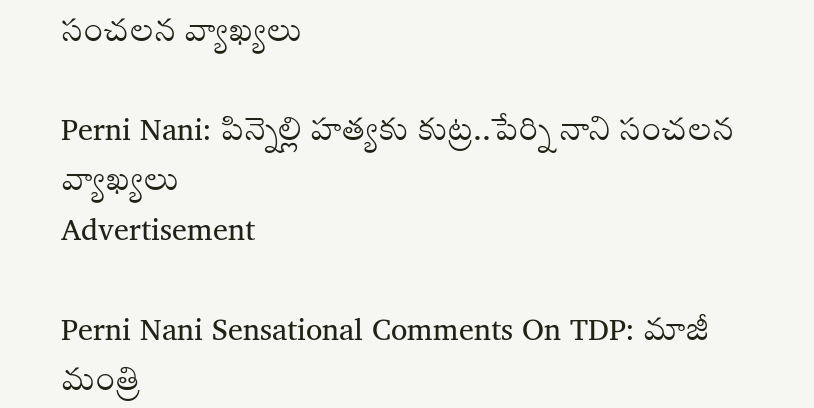సంచలన వ్యాఖ్యలు

Perni Nani: పిన్నెల్లి హత్యకు కుట్ర..పేర్ని నాని సంచలన వ్యాఖ్యలు
Advertisement

Perni Nani Sensational Comments On TDP: మాజీ మంత్రి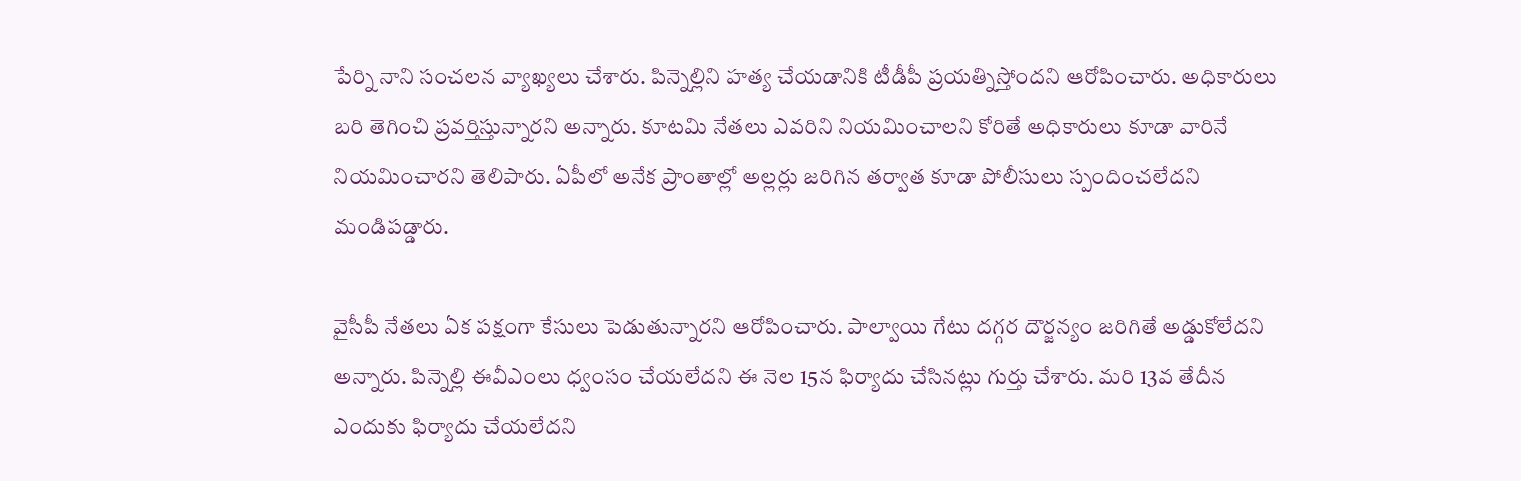పేర్ని నాని సంచలన వ్యాఖ్యలు చేశారు. పిన్నెల్లిని హత్య చేయడానికి టీడీపీ ప్రయత్నిస్తోందని ఆరోపించారు. అధికారులు బరి తెగించి ప్రవర్తిస్తున్నారని అన్నారు. కూటమి నేతలు ఎవరిని నియమించాలని కోరితే అధికారులు కూడా వారినే నియమించారని తెలిపారు. ఏపీలో అనేక ప్రాంతాల్లో అల్లర్లు జరిగిన తర్వాత కూడా పోలీసులు స్పందించలేదని మండిపడ్డారు.

వైసీపీ నేతలు ఏక పక్షంగా కేసులు పెడుతున్నారని ఆరోపించారు. పాల్వాయి గేటు దగ్గర దౌర్జన్యం జరిగితే అడ్డుకోలేదని అన్నారు. పిన్నెల్లి ఈవీఎంలు ధ్వంసం చేయలేదని ఈ నెల 15న ఫిర్యాదు చేసినట్లు గుర్తు చేశారు. మరి 13వ తేదీన ఎందుకు ఫిర్యాదు చేయలేదని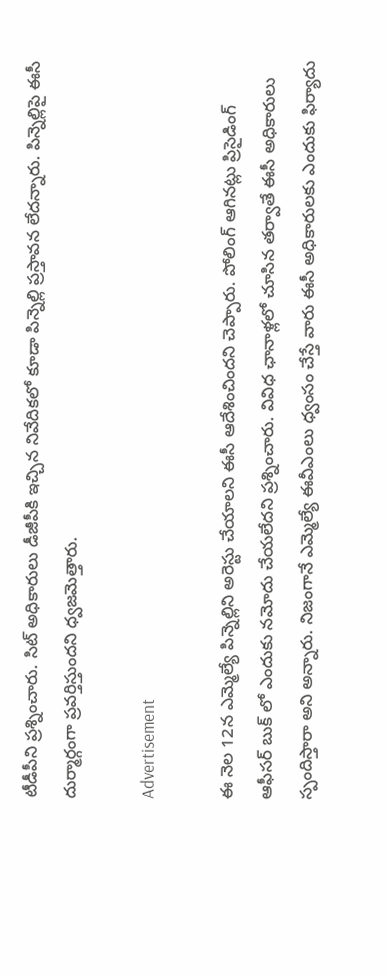టీడీపీని ప్రశ్నించారు. సిట్ అధికారులు డీజీపీకి ఇచ్చిన నివేదికలో కూడా పిన్నెల్లి ప్రస్తావన లేదన్నారు. పిన్నెల్లిపై ఈసీ దుర్మార్గంగా ప్రవర్తిస్తుందని ధ్వజమెత్తారు.

Advertisement

ఈ నెల 12న ఎమ్మెల్యే పిన్నెల్లిని అరెస్టు చేయాలని ఈసీ ఆదేశించిందని చెప్పారు. పోలింగ్ ఆగినట్లు ప్రిసైడింగ్ ఆఫీసర్ బుక్ లో ఎందుకు నమోదు చేయలేదని ప్రశ్నించారు. వివిధ ఛానాళ్లలో చూసిన తర్వాతే ఈసీ అధికారులు స్పందిస్తారా అని అన్నారు. నిజంగానే ఎమ్మెల్యే ఈవీఎంలు ధ్వంసం చేస్తే వారు ఈసీ అధికారులకు ఎందుకు ఫిర్యాదు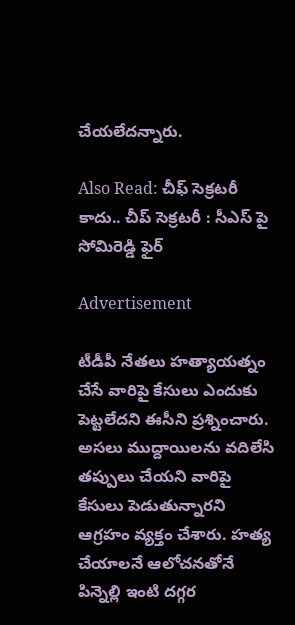చేయలేదన్నారు.

Also Read: చీఫ్ సెక్రటరీ కాదు.. చీప్ సెక్రటరీ : సీఎస్ పై సోమిరెడ్డి ఫైర్

Advertisement

టీడీపీ నేతలు హత్యాయత్నం చేసే వారిపై కేసులు ఎందుకు పెట్టలేదని ఈసీని ప్రశ్నించారు. అసలు ముద్దాయిలను వదిలేసి తప్పులు చేయని వారిపై కేసులు పెడుతున్నారని ఆగ్రహం వ్యక్తం చేశారు. హత్య చేయాలనే ఆలోచనతోనే పిన్నెల్లి ఇంటి దగ్గర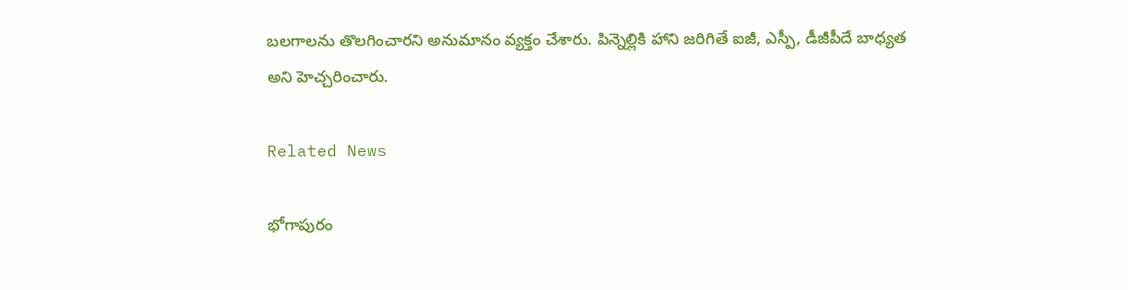బలగాలను తొలగించారని అనుమానం వ్యక్తం చేశారు. పిన్నెల్లికి హాని జరిగితే ఐజీ, ఎస్పీ, డీజీపీదే బాధ్యత అని హెచ్చరించారు.

Related News

భోగాపురం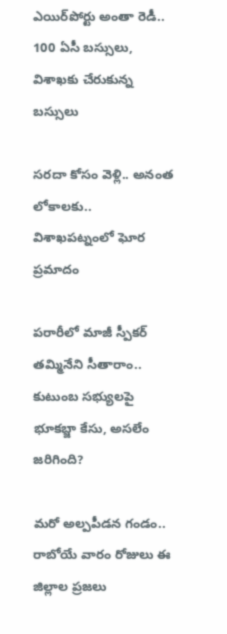ఎయిర్‌పోర్టు అంతా రెడీ.. 100 ఏసీ బస్సులు, విశాఖకు చేరుకున్న బస్సులు

సరదా కోసం వెళ్లి.. అనంత లోకాలకు.. విశాఖపట్నంలో ఘోర ప్రమాదం

పరారీలో మాజీ స్పీకర్ తమ్మినేని సీతారాం.. కుటుంబ సభ్యులపై భూకబ్జా కేసు, అసలేం జరిగింది?

మరో అల్పపీడన గండం.. రాబోయే వారం రోజులు ఈ జిల్లాల ప్రజలు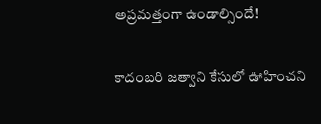అప్రమత్తంగా ఉండాల్సిందే!

కాదంబరి జత్వాని కేసులో ఊహించని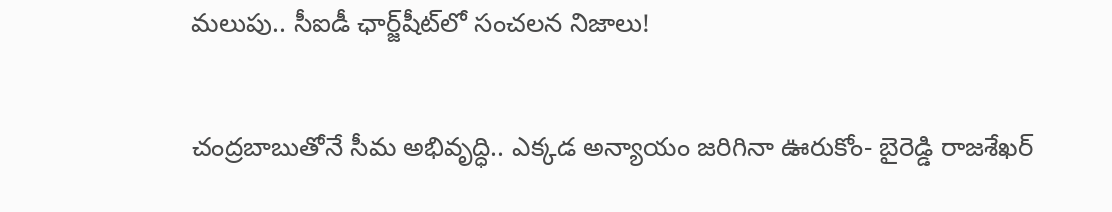మలుపు.. సీఐడీ ఛార్జ్‌షీట్‌లో సంచలన నిజాలు!

చంద్రబాబుతోనే సీమ అభివృద్ధి.. ఎక్కడ అన్యాయం జరిగినా ఊరుకోం- బైరెడ్డి రాజశేఖర్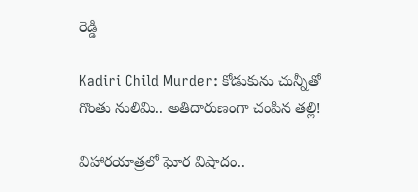రెడ్డి

Kadiri Child Murder: కోడుకును చున్నీతో గొంతు నులిమి.. అతిదారుణంగా చంపిన తల్లి!

విహారయాత్రలో ఘోర విషాదం..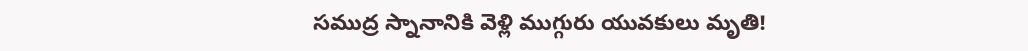సముద్ర స్నానానికి వెళ్లి ముగ్గురు యువకులు మృతి!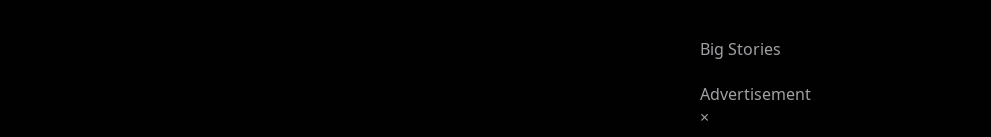Big Stories

Advertisement
×